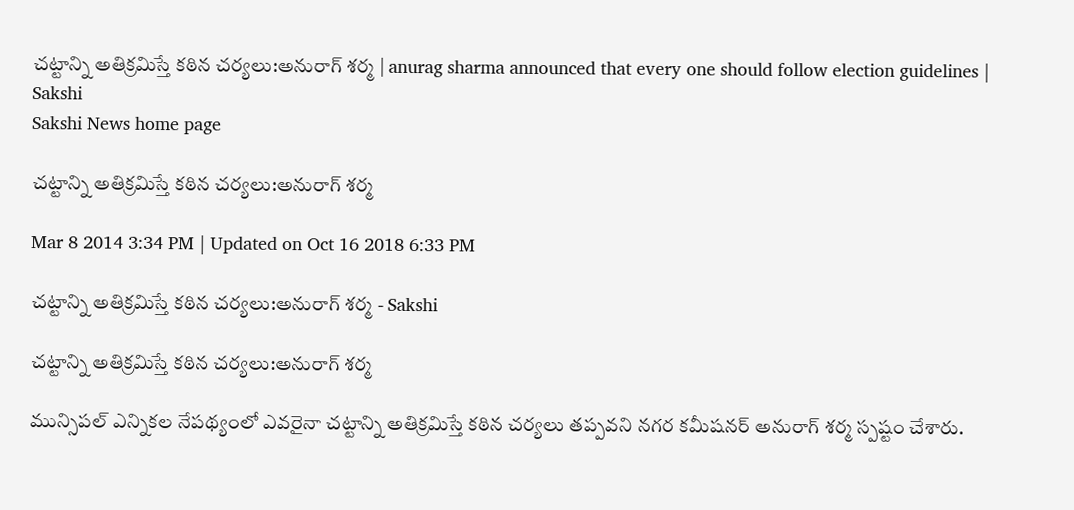చట్టాన్ని అతిక్రమిస్తే కఠిన చర్యలు:అనురాగ్ శర్మ | anurag sharma announced that every one should follow election guidelines | Sakshi
Sakshi News home page

చట్టాన్ని అతిక్రమిస్తే కఠిన చర్యలు:అనురాగ్ శర్మ

Mar 8 2014 3:34 PM | Updated on Oct 16 2018 6:33 PM

చట్టాన్ని అతిక్రమిస్తే కఠిన చర్యలు:అనురాగ్ శర్మ - Sakshi

చట్టాన్ని అతిక్రమిస్తే కఠిన చర్యలు:అనురాగ్ శర్మ

మున్సిపల్ ఎన్నికల నేపథ్యంలో ఎవరైనా చట్టాన్ని అతిక్రమిస్తే కఠిన చర్యలు తప్పవని నగర కమీషనర్ అనురాగ్ శర్మ స్పష్టం చేశారు.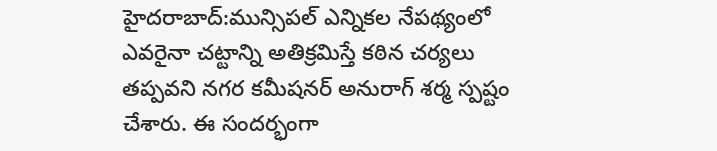హైదరాబాద్:మున్సిపల్ ఎన్నికల నేపథ్యంలో ఎవరైనా చట్టాన్ని అతిక్రమిస్తే కఠిన చర్యలు తప్పవని నగర కమీషనర్ అనురాగ్ శర్మ స్పష్టం చేశారు. ఈ సందర్భంగా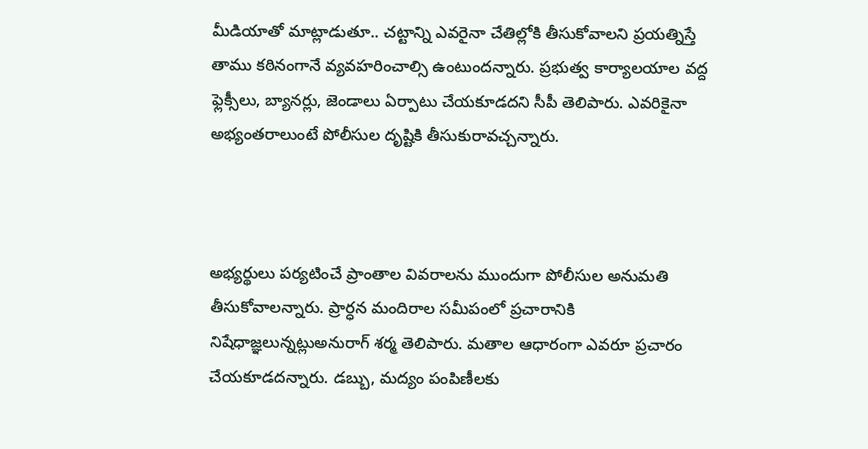మీడియాతో మాట్లాడుతూ.. చట్టాన్ని ఎవరైనా చేతిల్లోకి తీసుకోవాలని ప్రయత్నిస్తే తాము కఠినంగానే వ్యవహరించాల్సి ఉంటుందన్నారు. ప్రభుత్వ కార్యాలయాల వద్ద ఫ్లెక్సీలు, బ్యానర్లు, జెండాలు ఏర్పాటు చేయకూడదని సీపీ తెలిపారు. ఎవరికైనా అభ్యంతరాలుంటే పోలీసుల దృష్టికి తీసుకురావచ్చన్నారు.



అభ్యర్థులు పర్యటించే ప్రాంతాల వివరాలను ముందుగా పోలీసుల అనుమతి తీసుకోవాలన్నారు. ప్రార్ధన మందిరాల సమీపంలో ప్రచారానికి నిషేధాజ్ఞలున్నట్లుఅనురాగ్ శర్మ తెలిపారు. మతాల ఆధారంగా ఎవరూ ప్రచారం చేయకూడదన్నారు. డబ్బు, మద్యం పంపిణీలకు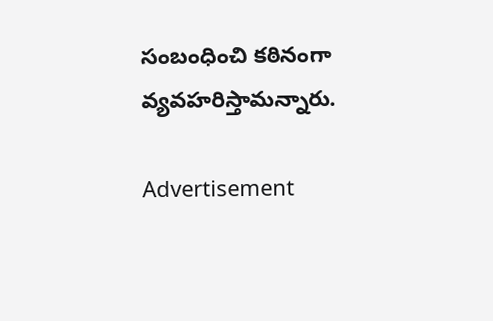సంబంధించి కఠినంగా వ్యవహరిస్తామన్నారు.

Advertisement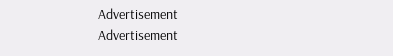Advertisement
Advertisement